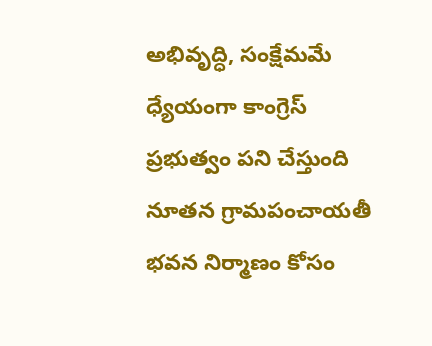అభివృద్ధి, సంక్షేమమే ధ్యేయంగా కాంగ్రెస్ ప్రభుత్వం పని చేస్తుంది
నూతన గ్రామపంచాయతీ భవన నిర్మాణం కోసం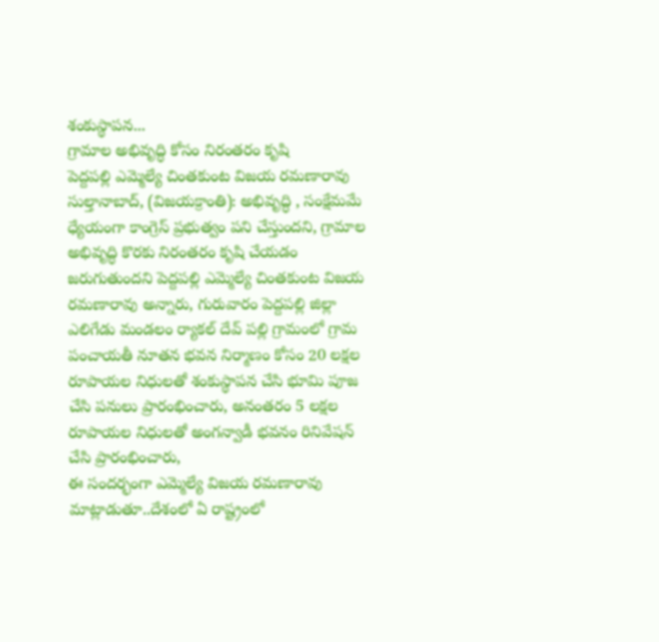శంకుస్థాపన...
గ్రామాల అభివృద్ధి కోసం నిరంతరం కృషి
పెద్దపల్లి ఎమ్మెల్యే చింతకుంట విజయ రమణారావు
సుల్తానాబాద్, (విజయక్రాంతి): అభివృద్ధి , సంక్షేమమే ధ్యేయంగా కాంగ్రెస్ ప్రభుత్వం పని చేస్తుందని, గ్రామాల అభివృద్ధి కొరకు నిరంతరం కృషి చేయడం జరుగుతుందని పెద్దపల్లి ఎమ్మెల్యే చింతకుంట విజయ రమణారావు అన్నారు, గురువారం పెద్దపల్లి జిల్లా ఎలిగేడు మండలం ర్యాకల్ దేవ్ పల్లి గ్రామంలో గ్రామ పంచాయతీ నూతన భవన నిర్మాణం కోసం 20 లక్షల రూపాయల నిధులతో శంకుస్థాపన చేసి భూమి పూజ చేసి పనులు ప్రారంభించారు, అనంతరం 5 లక్షల రూపాయల నిధులతో అంగన్వాడీ భవనం రినివేషన్ చేసి ప్రారంభించారు,
ఈ సందర్భంగా ఎమ్మెల్యే విజయ రమణారావు మాట్లాడుతూ..దేశంలో ఏ రాష్ట్రంలో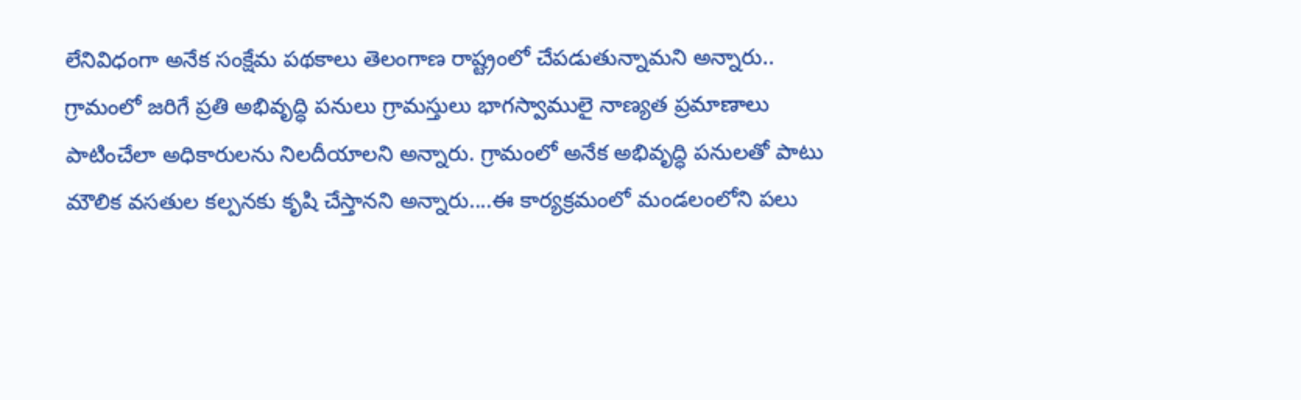లేనివిధంగా అనేక సంక్షేమ పథకాలు తెలంగాణ రాష్ట్రంలో చేపడుతున్నామని అన్నారు.. గ్రామంలో జరిగే ప్రతి అభివృద్ధి పనులు గ్రామస్తులు భాగస్వాములై నాణ్యత ప్రమాణాలు పాటించేలా అధికారులను నిలదీయాలని అన్నారు. గ్రామంలో అనేక అభివృద్ధి పనులతో పాటు మౌలిక వసతుల కల్పనకు కృషి చేస్తానని అన్నారు....ఈ కార్యక్రమంలో మండలంలోని పలు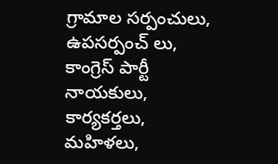గ్రామాల సర్పంచులు, ఉపసర్పంచ్ లు, కాంగ్రెస్ పార్టీ నాయకులు, కార్యకర్తలు, మహిళలు,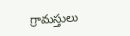గ్రామస్తులు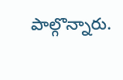పాల్గొన్నారు.